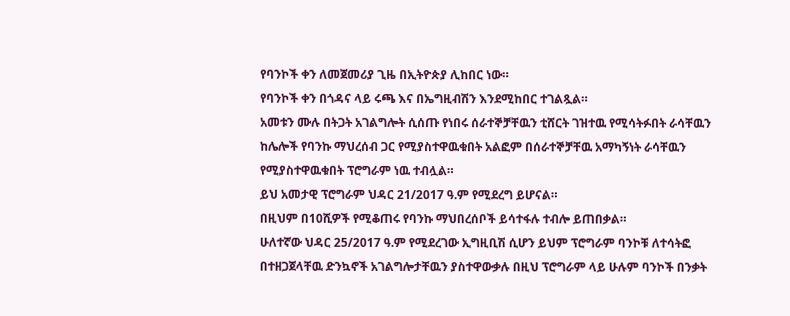የባንኮች ቀን ለመጀመሪያ ጊዜ በኢትዮጵያ ሊከበር ነው።
የባንኮች ቀን በጎዳና ላይ ሩጫ እና በኤግዚብሽን እንደሚከበር ተገልጿል።
አመቱን ሙሉ በትጋት አገልግሎት ሲሰጡ የነበሩ ሰራተኞቻቸዉን ቲሸርት ገዝተዉ የሚሳትፉበት ራሳቸዉን ከሌሎች የባንኩ ማህረሰብ ጋር የሚያስተዋዉቁበት አልፎም በሰራተኞቻቸዉ አማካኝነት ራሳቸዉን የሚያስተዋዉቁበት ፕሮግራም ነዉ ተብሏል።
ይህ አመታዊ ፕሮግራም ህዳር 21/2017 ዓ.ም የሚደረግ ይሆናል።
በዚህም በ10ሺዎች የሚቆጠሩ የባንኩ ማህበረሰቦች ይሳተፋሉ ተብሎ ይጠበቃል።
ሁለተኛው ህዳር 25/2017 ዓ.ም የሚደረገው ኢግዚቢሽ ሲሆን ይህም ፕሮግራም ባንኮቹ ለተሳትፎ በተዘጋጀላቸዉ ድንኳኖች አገልግሎታቸዉን ያስተዋውቃሉ በዚህ ፕሮግራም ላይ ሁሉም ባንኮች በንቃት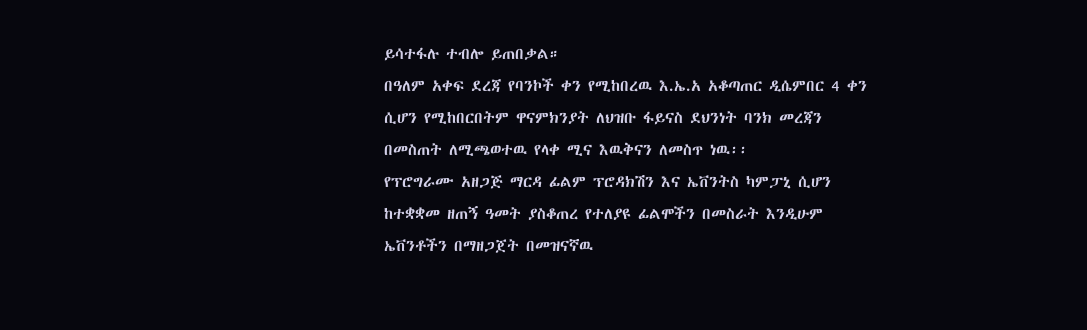ይሳተፋሉ ተብሎ ይጠበቃል።
በዓለም አቀፍ ደረጃ የባንኮች ቀን የሚከበረዉ እ.ኤ.አ አቆጣጠር ዲሴምበር 4 ቀን ሲሆን የሚከበርበትም ዋናምክንያት ለህዝቡ ፋይናስ ደህንነት ባንክ መረጃን በመስጠት ለሚጫወተዉ የላቀ ሚና እዉቅናን ለመስጥ ነዉ፡፡
የፕሮግራሙ አዘጋጅ ማርዳ ፊልም ፕሮዳክሽን እና ኤቨንትስ ካምፓኒ ሲሆን ከተቋቋመ ዘጠኝ ዓመት ያስቆጠረ የተለያዩ ፊልሞችን በመስራት እንዲሁም ኤቨንቶችን በማዘጋጀት በመዝናኛዉ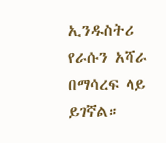ኢንዱስትሪ የራሱን አሻራ በማሳረፍ ላይ ይገኛል።